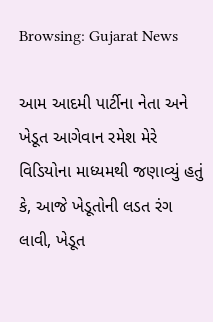Browsing: Gujarat News

આમ આદમી પાર્ટીના નેતા અને ખેડૂત આગેવાન રમેશ મેરે વિડિયોના માધ્યમથી જણાવ્યું હતું કે, આજે ખેડૂતોની લડત રંગ લાવી, ખેડૂત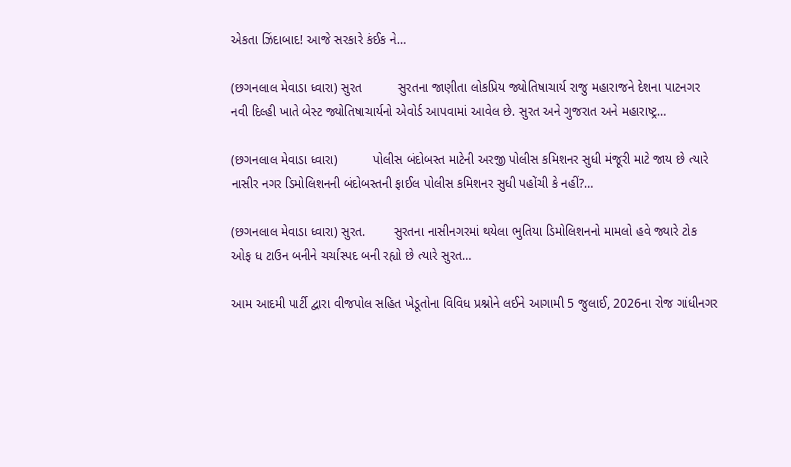એકતા ઝિંદાબાદ! આજે સરકારે કંઈક ને…

(છગનલાલ મેવાડા ધ્વારા) સુરત          સુરતના જાણીતા લોકપ્રિય જ્યોતિષાચાર્ય રાજુ મહારાજને દેશના પાટનગર નવી દિલ્હી ખાતે બેસ્ટ જ્યોતિષાચાર્યનો એવોર્ડ આપવામાં આવેલ છે. સુરત અને ગુજરાત અને મહારાષ્ટ્ર…

(છગનલાલ મેવાડા ધ્વારા)          પોલીસ બંદોબસ્ત માટેની અરજી પોલીસ કમિશનર સુધી મંજૂરી માટે જાય છે ત્યારે નાસીર નગર ડિમોલિશનની બંદોબસ્તની ફાઈલ પોલીસ કમિશનર સુધી પહોંચી કે નહીં?…

(છગનલાલ મેવાડા ધ્વારા) સુરત.        સુરતના નાસીનગરમાં થયેલા ભુતિયા ડિમોલિશનનો મામલો હવે જ્યારે ટોક ઓફ ધ ટાઉન બનીને ચર્ચાસ્પદ બની રહ્યો છે ત્યારે સુરત…

આમ આદમી પાર્ટી દ્વારા વીજપોલ સહિત ખેડૂતોના વિવિધ પ્રશ્નોને લઈને આગામી 5 જુલાઈ, 2026ના રોજ ગાંધીનગર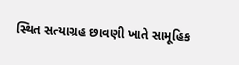સ્થિત સત્યાગ્રહ છાવણી ખાતે સામૂહિક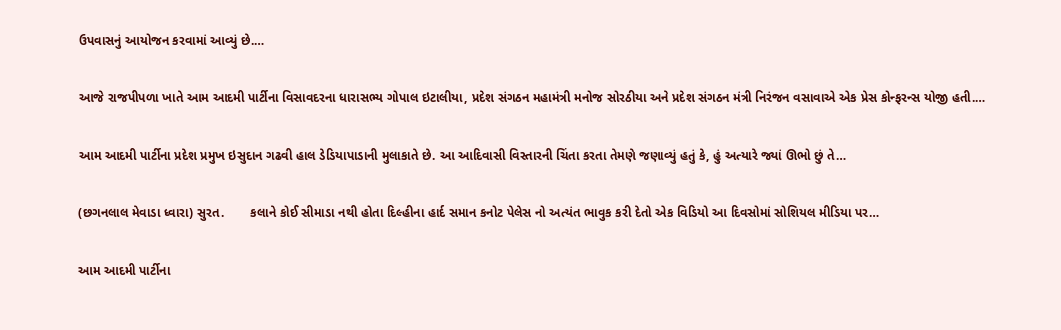ઉપવાસનું આયોજન કરવામાં આવ્યું છે.…

આજે રાજપીપળા ખાતે આમ આદમી પાર્ટીના વિસાવદરના ધારાસભ્ય ગોપાલ ઇટાલીયા, પ્રદેશ સંગઠન મહામંત્રી મનોજ સોરઠીયા અને પ્રદેશ સંગઠન મંત્રી નિરંજન વસાવાએ એક પ્રેસ કોન્ફરન્સ યોજી હતી.…

આમ આદમી પાર્ટીના પ્રદેશ પ્રમુખ ઇસુદાન ગઢવી હાલ ડેડિયાપાડાની મુલાકાતે છે. આ આદિવાસી વિસ્તારની ચિંતા કરતા તેમણે જણાવ્યું હતું કે, હું અત્યારે જ્યાં ઊભો છું તે…

(છગનલાલ મેવાડા ધ્વારા) સુરત.       કલાને કોઈ સીમાડા નથી હોતા દિલ્હીના હાર્દ સમાન કનોટ પેલેસ નો અત્યંત ભાવુક કરી દેતો એક વિડિયો આ દિવસોમાં સોશિયલ મીડિયા પર…

આમ આદમી પાર્ટીના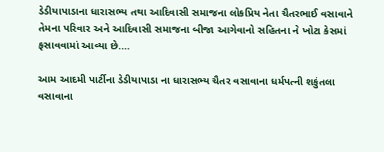ડેડીયાપાડાના ધારાસભ્ય તથા આદિવાસી સમાજના લોકપ્રિય નેતા ચૈતરભાઈ વસાવાને તેમના પરિવાર અને આદિવાસી સમાજના બીજા આગેવાનો સહિતના ને ખોટા કેસમાં ફસાવવામાં આવ્યા છે.…

આમ આદમી પાર્ટીના ડેડીયાપાડા ના ધારાસભ્ય ચૈતર વસાવાના ધર્મપત્ની શકુંતલા વસાવાના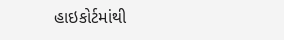હાઇકોર્ટમાંથી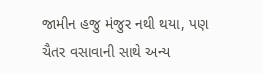જામીન હજુ મંજુર નથી થયા, પણ ચૈતર વસાવાની સાથે અન્ય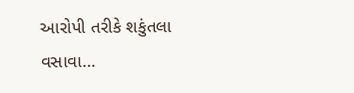આરોપી તરીકે શકુંતલા વસાવા…